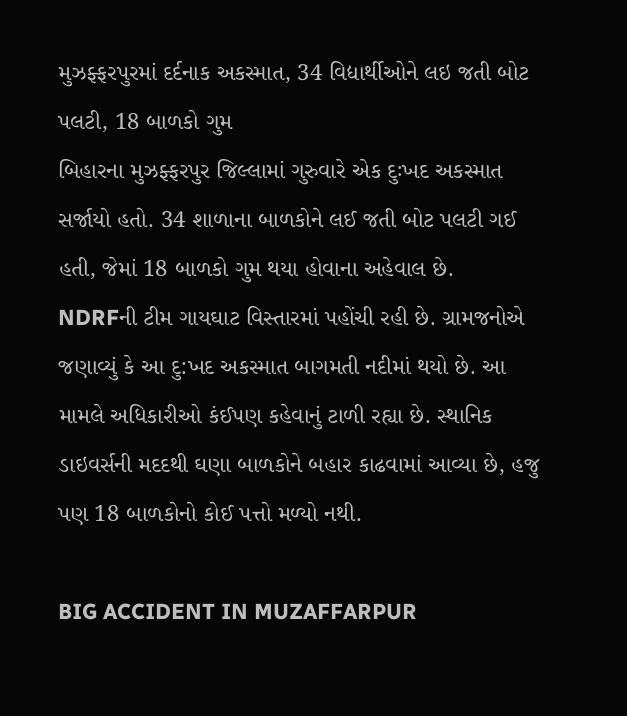મુઝફ્ફરપુરમાં દર્દનાક અકસ્માત, 34 વિદ્યાર્થીઓને લઇ જતી બોટ પલટી, 18 બાળકો ગુમ
બિહારના મુઝફ્ફરપુર જિલ્લામાં ગુરુવારે એક દુઃખદ અકસ્માત સર્જાયો હતો. 34 શાળાના બાળકોને લઈ જતી બોટ પલટી ગઈ હતી, જેમાં 18 બાળકો ગુમ થયા હોવાના અહેવાલ છે.
NDRFની ટીમ ગાયઘાટ વિસ્તારમાં પહોંચી રહી છે. ગ્રામજનોએ જણાવ્યું કે આ દુ:ખદ અકસ્માત બાગમતી નદીમાં થયો છે. આ મામલે અધિકારીઓ કંઈપણ કહેવાનું ટાળી રહ્યા છે. સ્થાનિક ડાઇવર્સની મદદથી ઘણા બાળકોને બહાર કાઢવામાં આવ્યા છે, હજુ પણ 18 બાળકોનો કોઈ પત્તો મળ્યો નથી.

BIG ACCIDENT IN MUZAFFARPUR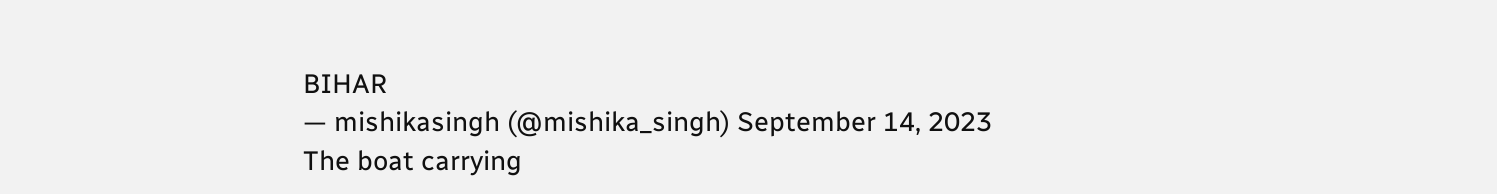BIHAR
— mishikasingh (@mishika_singh) September 14, 2023
The boat carrying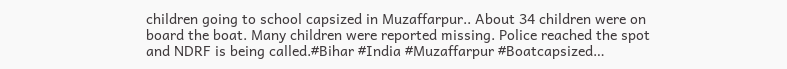children going to school capsized in Muzaffarpur.. About 34 children were on board the boat. Many children were reported missing. Police reached the spot and NDRF is being called.#Bihar #India #Muzaffarpur #Boatcapsized…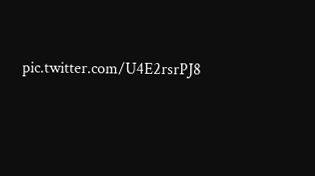pic.twitter.com/U4E2rsrPJ8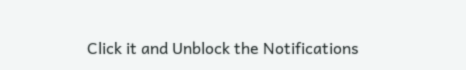Click it and Unblock the Notifications